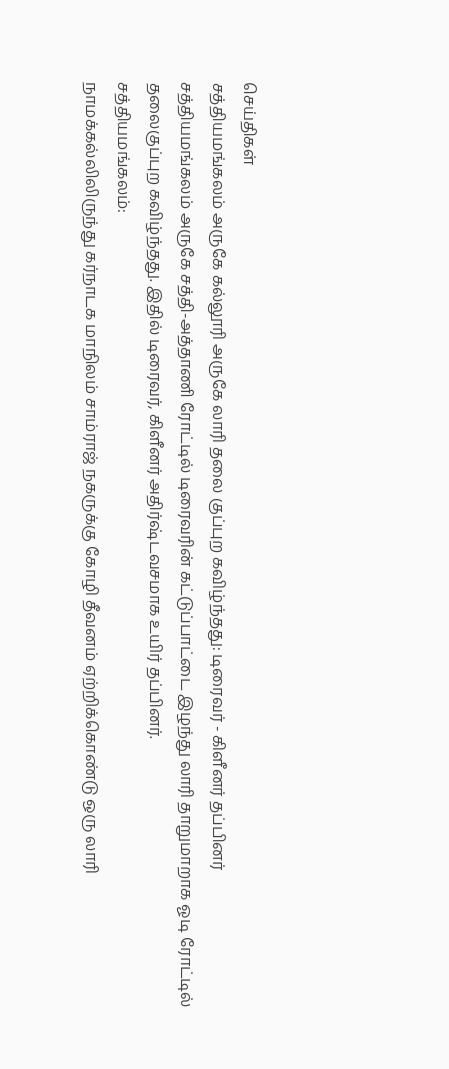செய்திகள்
சத்தியமங்கலம் அருகே கல்லூரி அருகே லாரி தலை குப்புற கவிழ்ந்தது: டிரைவர் - கிளீனர் தப்பினர்
சத்தியமங்கலம் அருகே சத்தி-அத்தாணி ரோட்டில் டிரைவரின் கட்டுப்பாட்டை இழந்து லாரி தாறுமாறாக ஓடி ரோட்டில் தலைகுப்புற கவிழ்ந்தது. இதில் டிரைவர், கிளீனர் அதிர்ஷ்டவசமாக உயிர் தப்பினர்.
சத்தியமங்கலம்:
நாமக்கல்லிலிருந்து கர்நாடக மாநிலம் சாம்ராஜ் நகருக்கு கோழி தீவனம் ஏற்றிக்கொண்டு ஒரு லாரி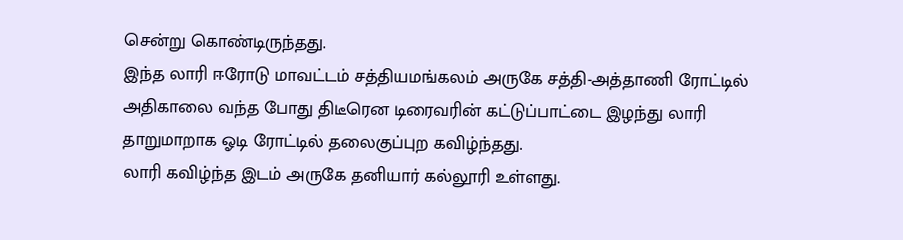சென்று கொண்டிருந்தது.
இந்த லாரி ஈரோடு மாவட்டம் சத்தியமங்கலம் அருகே சத்தி-அத்தாணி ரோட்டில் அதிகாலை வந்த போது திடீரென டிரைவரின் கட்டுப்பாட்டை இழந்து லாரி தாறுமாறாக ஓடி ரோட்டில் தலைகுப்புற கவிழ்ந்தது.
லாரி கவிழ்ந்த இடம் அருகே தனியார் கல்லூரி உள்ளது.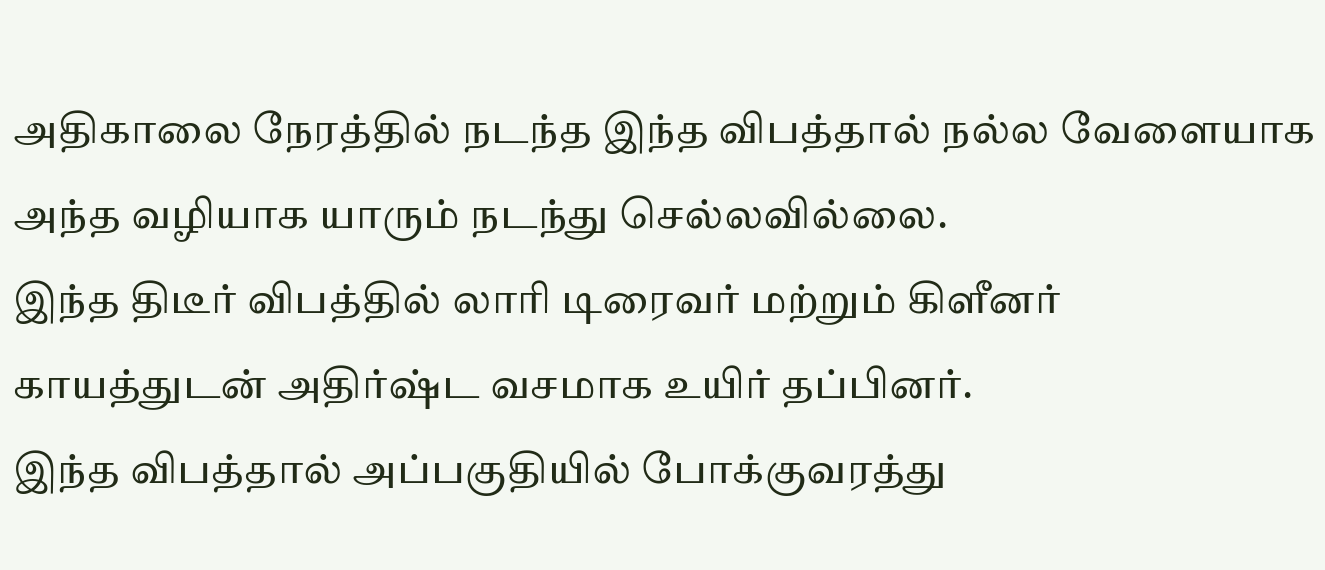அதிகாலை நேரத்தில் நடந்த இந்த விபத்தால் நல்ல வேளையாக அந்த வழியாக யாரும் நடந்து செல்லவில்லை.
இந்த திடீர் விபத்தில் லாரி டிரைவர் மற்றும் கிளீனர் காயத்துடன் அதிர்ஷ்ட வசமாக உயிர் தப்பினர்.
இந்த விபத்தால் அப்பகுதியில் போக்குவரத்து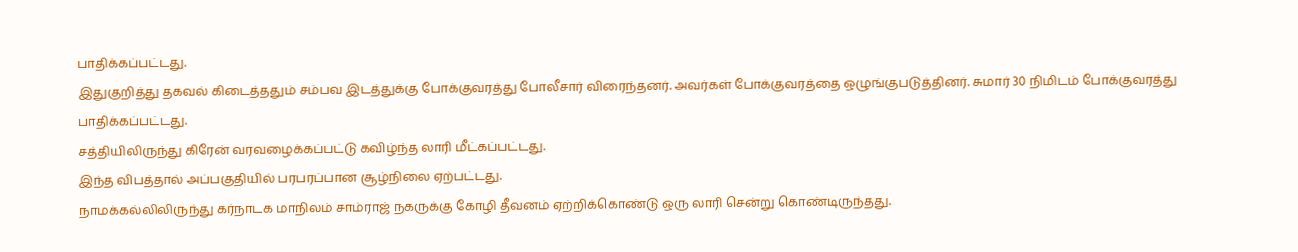பாதிக்கப்பட்டது.
இதுகுறித்து தகவல் கிடைத்ததும் சம்பவ இடத்துக்கு போக்குவரத்து போலீசார் விரைந்தனர். அவர்கள் போக்குவரத்தை ஒழுங்குபடுத்தினர். சுமார் 30 நிமிடம் போக்குவரத்து பாதிக்கப்பட்டது.
சத்தியிலிருந்து கிரேன் வரவழைக்கப்பட்டு கவிழ்ந்த லாரி மீட்கப்பட்டது.
இந்த விபத்தால் அப்பகுதியில் பரபரப்பான சூழ்நிலை ஏற்பட்டது.
நாமக்கல்லிலிருந்து கர்நாடக மாநிலம் சாம்ராஜ் நகருக்கு கோழி தீவனம் ஏற்றிக்கொண்டு ஒரு லாரி சென்று கொண்டிருந்தது.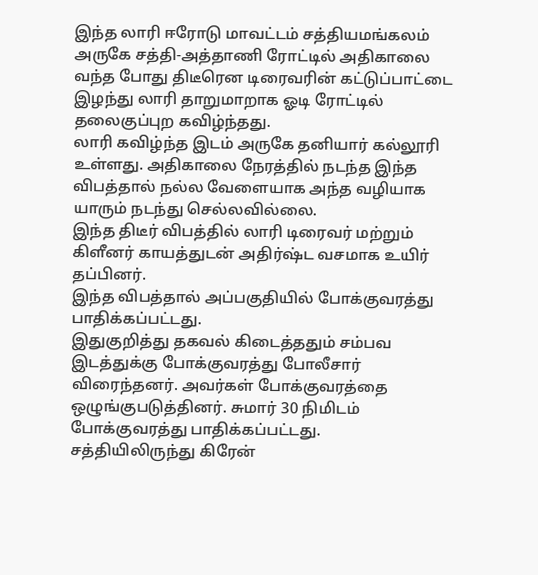இந்த லாரி ஈரோடு மாவட்டம் சத்தியமங்கலம் அருகே சத்தி-அத்தாணி ரோட்டில் அதிகாலை வந்த போது திடீரென டிரைவரின் கட்டுப்பாட்டை இழந்து லாரி தாறுமாறாக ஓடி ரோட்டில் தலைகுப்புற கவிழ்ந்தது.
லாரி கவிழ்ந்த இடம் அருகே தனியார் கல்லூரி உள்ளது. அதிகாலை நேரத்தில் நடந்த இந்த விபத்தால் நல்ல வேளையாக அந்த வழியாக யாரும் நடந்து செல்லவில்லை.
இந்த திடீர் விபத்தில் லாரி டிரைவர் மற்றும் கிளீனர் காயத்துடன் அதிர்ஷ்ட வசமாக உயிர் தப்பினர்.
இந்த விபத்தால் அப்பகுதியில் போக்குவரத்து பாதிக்கப்பட்டது.
இதுகுறித்து தகவல் கிடைத்ததும் சம்பவ இடத்துக்கு போக்குவரத்து போலீசார் விரைந்தனர். அவர்கள் போக்குவரத்தை ஒழுங்குபடுத்தினர். சுமார் 30 நிமிடம் போக்குவரத்து பாதிக்கப்பட்டது.
சத்தியிலிருந்து கிரேன்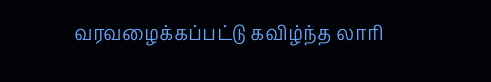வரவழைக்கப்பட்டு கவிழ்ந்த லாரி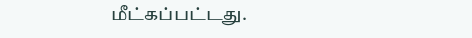மீட்கப்பட்டது.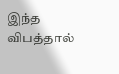இந்த விபத்தால்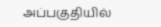அப்பகுதியில்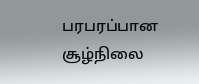பரபரப்பான சூழ்நிலை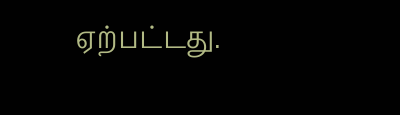ஏற்பட்டது.